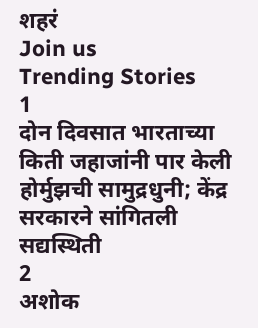शहरं
Join us
Trending Stories
1
दोन दिवसात भारताच्या किती जहाजांनी पार केली होर्मुझची सामुद्रधुनी; केंद्र सरकारने सांगितली सद्यस्थिती
2
अशोक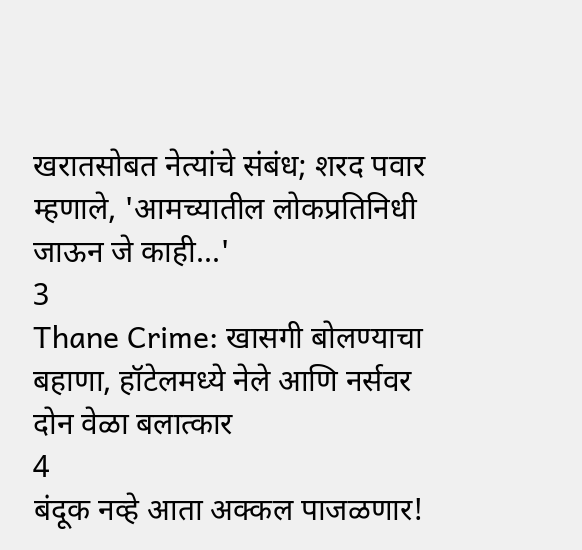खरातसोबत नेत्यांचे संबंध; शरद पवार म्हणाले, 'आमच्यातील लोकप्रतिनिधी जाऊन जे काही...'
3
Thane Crime: खासगी बोलण्याचा बहाणा, हॉटेलमध्ये नेले आणि नर्सवर दोन वेळा बलात्कार
4
बंदूक नव्हे आता अक्कल पाजळणार!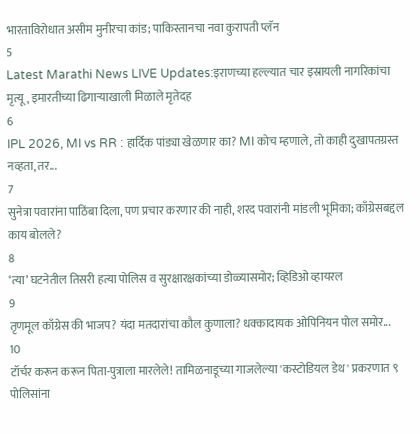भारताविरोधात असीम मुनीरचा कांड; पाकिस्तानचा नवा कुरापती प्लॅन
5
Latest Marathi News LIVE Updates:इराणच्या हल्ल्यात चार इस्रायली नागरिकांचा मृत्यू, इमारतीच्या ढिगाऱ्याखाली मिळाले मृतेदह
6
IPL 2026, MI vs RR : हार्दिक पांड्या खेळणार का? MI कोच म्हणाले, तो काही दुखापतग्रस्त नव्हता, तर...
7
सुनेत्रा पवारांना पाठिंबा दिला, पण प्रचार करणार की नाही, शरद पवारांनी मांडली भूमिका; काँग्रेसबद्दल काय बोलले?
8
‘त्या’ घटनेतील तिसरी हत्या पोलिस व सुरक्षारक्षकांच्या डोळ्यासमोर; व्हिडिओ व्हायरल
9
तृणमूल काँग्रेस की भाजप? यंदा मतदारांचा कौल कुणाला? धक्कादायक ओपिनियन पोल समोर...
10
टॉर्चर करून करून पिता-पुत्राला मारलेले! तामिळनाडूच्या गाजलेल्या 'कस्टोडियल डेथ' प्रकरणात ९ पोलिसांना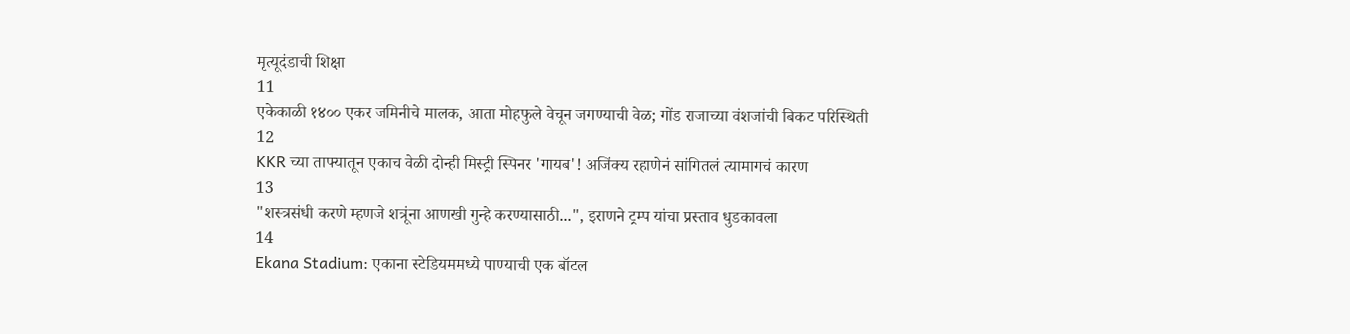मृत्यूदंडाची शिक्षा
11
एकेकाळी १४०० एकर जमिनीचे मालक, आता मोहफुले वेचून जगण्याची वेळ; गोंड राजाच्या वंशजांची बिकट परिस्थिती
12
KKR च्या ताफ्यातून एकाच वेळी दोन्ही मिस्ट्री स्पिनर 'गायब'! अजिंक्य रहाणेनं सांगितलं त्यामागचं कारण
13
"शस्त्रसंधी करणे म्हणजे शत्रूंना आणखी गुन्हे करण्यासाठी...", इराणने ट्रम्प यांचा प्रस्ताव धुडकावला
14
Ekana Stadium: एकाना स्टेडियममध्ये पाण्याची एक बॉटल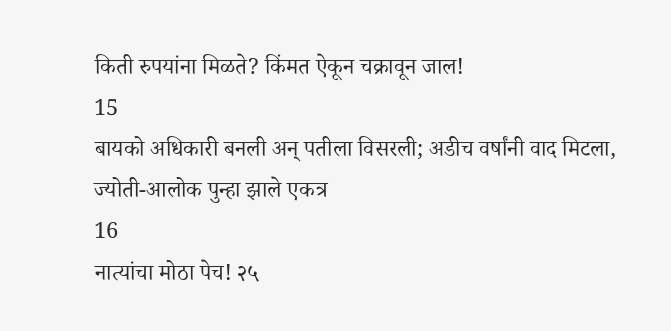किती रुपयांना मिळते? किंमत ऐकून चक्रावून जाल!
15
बायको अधिकारी बनली अन् पतीला विसरली; अडीच वर्षांनी वाद मिटला, ज्योती-आलोक पुन्हा झाले एकत्र
16
नात्यांचा मोठा पेच! २५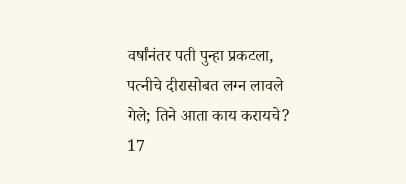वर्षांनंतर पती पुन्हा प्रकटला, पत्नीचे दीरासोबत लग्न लावले गेले; तिने आता काय करायचे?
17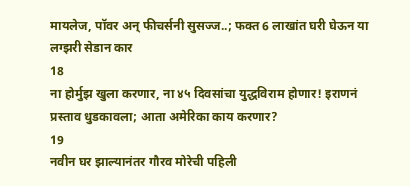मायलेज, पॉवर अन् फीचर्सनी सुसज्ज..; फक्त 6 लाखांत घरी घेऊन या लग्झरी सेडान कार
18
ना होर्मुझ खुला करणार, ना ४५ दिवसांचा युद्धविराम होणार! इराणनं प्रस्ताव धुडकावला; आता अमेरिका काय करणार?
19
नवीन घर झाल्यानंतर गौरव मोरेची पहिली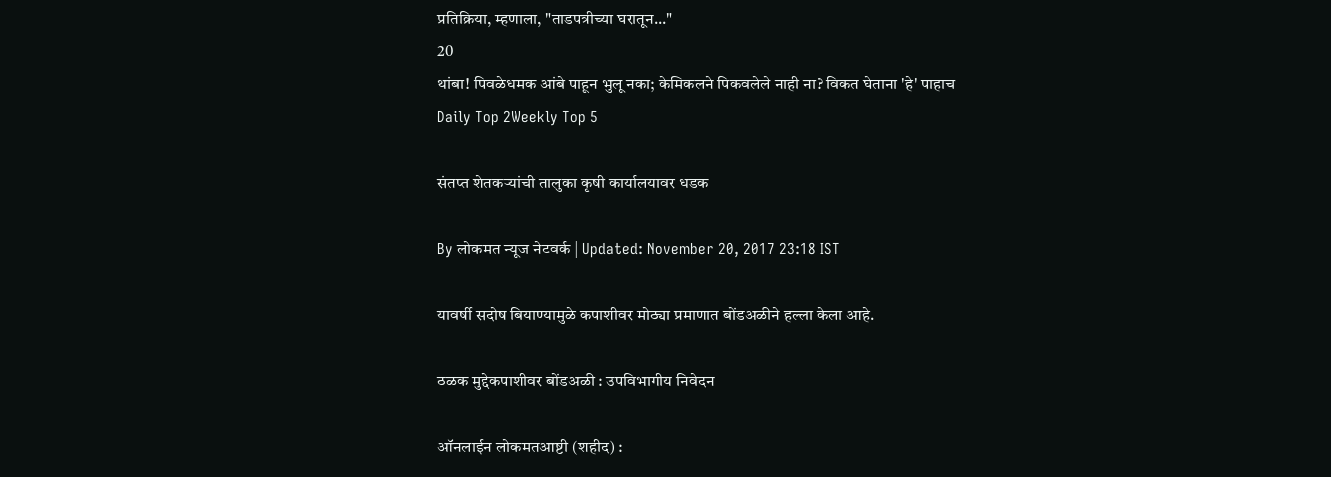प्रतिक्रिया, म्हणाला, "ताडपत्रीच्या घरातून..."
20
थांबा! पिवळेधमक आंबे पाहून भुलू नका; केमिकलने पिकवलेले नाही ना? विकत घेताना 'हे' पाहाच
Daily Top 2Weekly Top 5

संतप्त शेतकऱ्यांची तालुका कृषी कार्यालयावर धडक

By लोकमत न्यूज नेटवर्क | Updated: November 20, 2017 23:18 IST

यावर्षी सदोष बियाण्यामुळे कपाशीवर मोठ्या प्रमाणात बोंडअळीने हल्ला केला आहे.

ठळक मुद्देकपाशीवर बोंडअळी : उपविभागीय निवेदन

ऑनलाईन लोकमतआष्टी (शहीद) :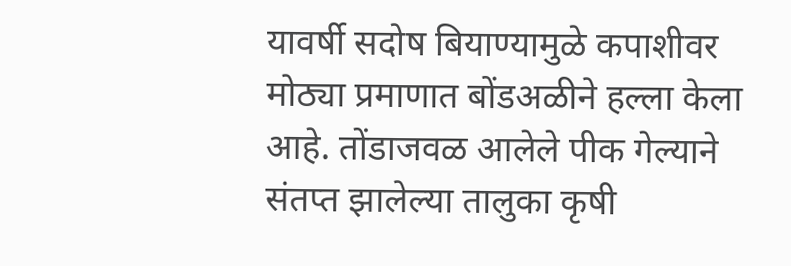यावर्षी सदोष बियाण्यामुळे कपाशीवर मोठ्या प्रमाणात बोंडअळीने हल्ला केला आहे. तोंडाजवळ आलेले पीक गेल्याने संतप्त झालेल्या तालुका कृषी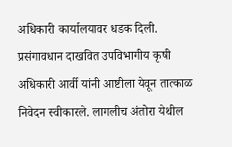अधिकारी कार्यालयावर धडक दिली. प्रसंगावधान दाखवित उपविभागीय कृषी अधिकारी आर्वी यांनी आष्टीला येवून तात्काळ निवेदन स्वीकारले. लागलीच अंतोरा येथील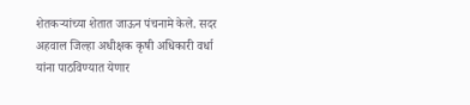शेतकऱ्यांच्या शेतात जाऊन पंचनामे केले. सदर अहवाल जिल्हा अधीक्षक कृषी अधिकारी वर्धा यांना पाठविण्यात येणार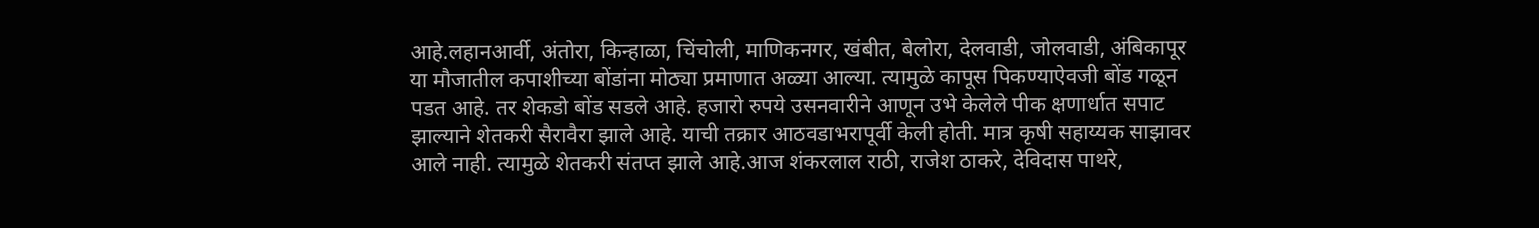आहे.लहानआर्वी, अंतोरा, किन्हाळा, चिंचोली, माणिकनगर, खंबीत, बेलोरा, देलवाडी, जोलवाडी, अंबिकापूर या मौजातील कपाशीच्या बोंडांना मोठ्या प्रमाणात अळ्या आल्या. त्यामुळे कापूस पिकण्याऐवजी बोंड गळून पडत आहे. तर शेकडो बोंड सडले आहे. हजारो रुपये उसनवारीने आणून उभे केलेले पीक क्षणार्धात सपाट झाल्याने शेतकरी सैरावैरा झाले आहे. याची तक्रार आठवडाभरापूर्वी केली होती. मात्र कृषी सहाय्यक साझावर आले नाही. त्यामुळे शेतकरी संतप्त झाले आहे.आज शंकरलाल राठी, राजेश ठाकरे, देविदास पाथरे,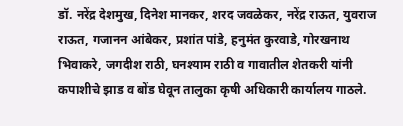डॉ. नरेंद्र देशमुख, दिनेश मानकर, शरद जवळेकर, नरेंद्र राऊत, युवराज राऊत, गजानन आंबेकर, प्रशांत पांडे, हनुमंत कुरवाडे, गोरखनाथ भिवाकरे, जगदीश राठी, घनश्याम राठी व गावातील शेतकरी यांनी कपाशीचे झाड व बोंड घेवून तालुका कृषी अधिकारी कार्यालय गाठले.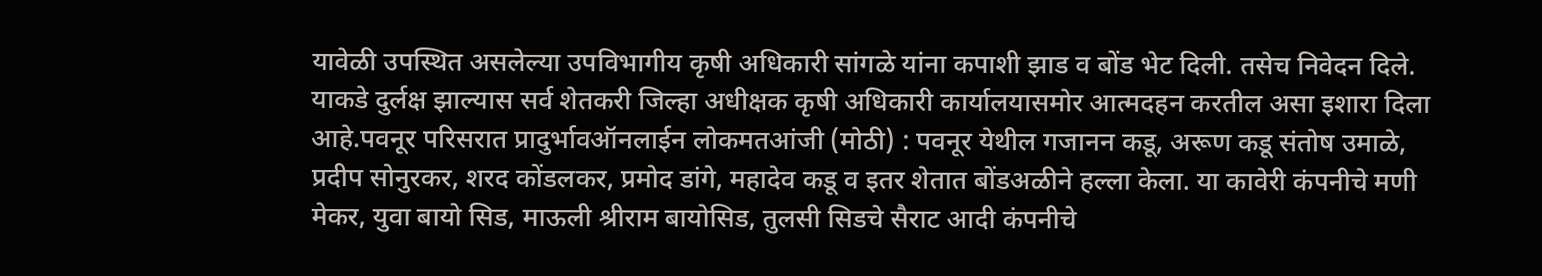यावेळी उपस्थित असलेल्या उपविभागीय कृषी अधिकारी सांगळे यांना कपाशी झाड व बोंड भेट दिली. तसेच निवेदन दिले. याकडे दुर्लक्ष झाल्यास सर्व शेतकरी जिल्हा अधीक्षक कृषी अधिकारी कार्यालयासमोर आत्मदहन करतील असा इशारा दिला आहे.पवनूर परिसरात प्रादुर्भावऑनलाईन लोकमतआंजी (मोठी) : पवनूर येथील गजानन कडू, अरूण कडू संतोष उमाळे, प्रदीप सोनुरकर, शरद कोंडलकर, प्रमोद डांगे, महादेव कडू व इतर शेतात बोंडअळीने हल्ला केला. या कावेरी कंपनीचे मणी मेकर, युवा बायो सिड, माऊली श्रीराम बायोसिड, तुलसी सिडचे सैराट आदी कंपनीचे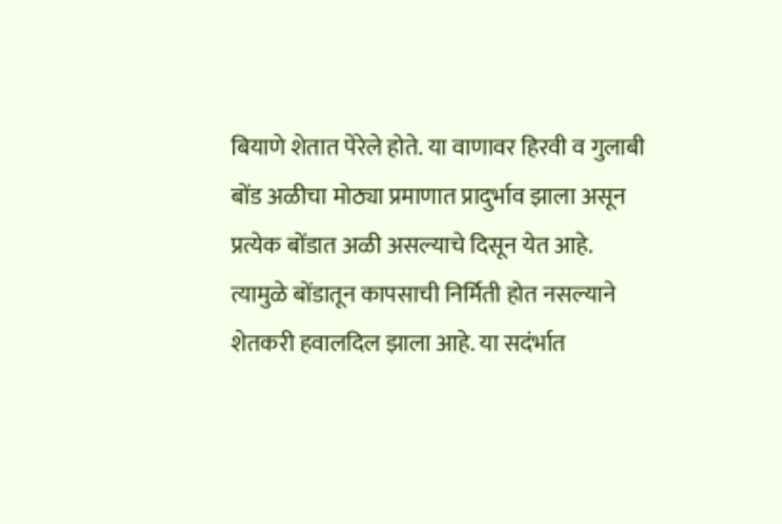बियाणे शेतात पेरेले होते. या वाणावर हिरवी व गुलाबी बोंड अळीचा मोठ्या प्रमाणात प्रादुर्भाव झाला असून प्रत्येक बोंडात अळी असल्याचे दिसून येत आहे. त्यामुळे बोंडातून कापसाची निर्मिती होत नसल्याने शेतकरी हवालदिल झाला आहे. या सदंर्भात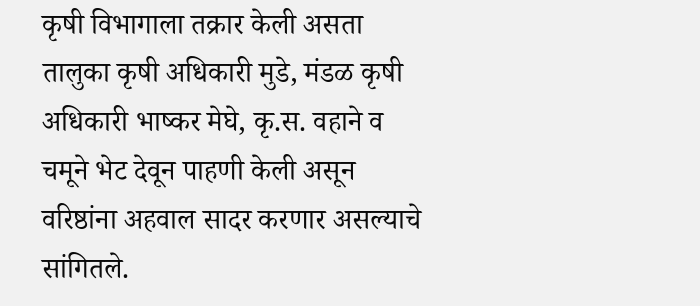कृषी विभागाला तक्रार केली असता तालुका कृषी अधिकारी मुडे, मंडळ कृषी अधिकारी भाष्कर मेघे, कृ.स. वहाने व चमूने भेट देवून पाहणी केली असून वरिष्ठांना अहवाल सादर करणार असल्याचे सांगितले.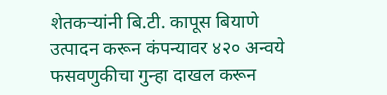शेतकऱ्यांनी बि.टी. कापूस बियाणे उत्पादन करून कंपन्यावर ४२० अन्वये फसवणुकीचा गुन्हा दाखल करून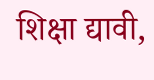शिक्षा द्यावी,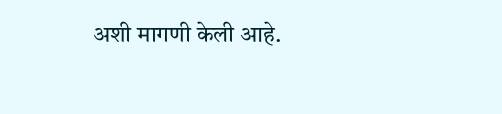अशी मागणी केली आहे.